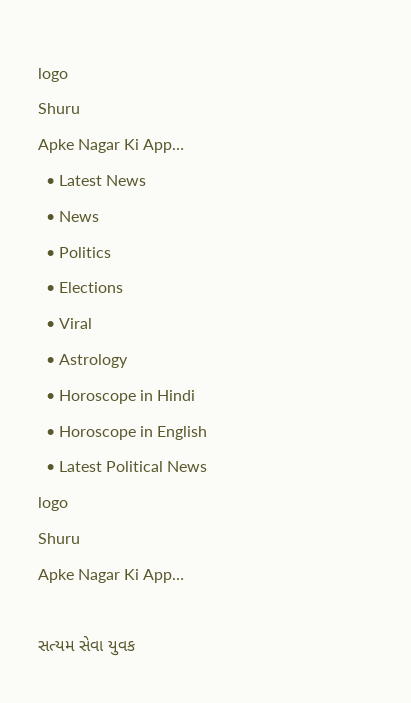logo
Shuru
Apke Nagar Ki App…
  • Latest News
  • News
  • Politics
  • Elections
  • Viral
  • Astrology
  • Horoscope in Hindi
  • Horoscope in English
  • Latest Political News
logo
Shuru
Apke Nagar Ki App…

સત્યમ સેવા યુવક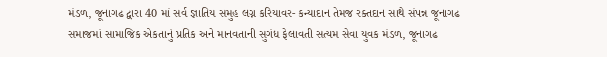મંડળ, જૂનાગઢ દ્વારા 40 માં સર્વ જ્ઞાતિય સમુહ લગ્ન કરિયાવર- કન્યાદાન તેમજ રક્તદાન સાથે સંપન્ન જૂનાગઢ સમાજમાં સામાજિક એકતાનું પ્રતિક અને માનવતાની સુગંધ ફેલાવતી સત્યમ સેવા યુવક મંડળ, જૂનાગઢ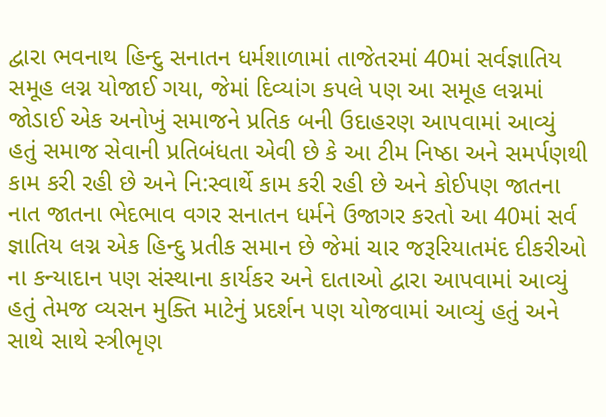દ્વારા ભવનાથ હિન્દુ સનાતન ધર્મશાળામાં તાજેતરમાં 40માં સર્વજ્ઞાતિય સમૂહ લગ્ન યોજાઈ ગયા, જેમાં દિવ્યાંગ કપલે પણ આ સમૂહ લગ્નમાં જોડાઈ એક અનોખું સમાજને પ્રતિક બની ઉદાહરણ આપવામાં આવ્યું હતું સમાજ સેવાની પ્રતિબંધતા એવી છે કે આ ટીમ નિષ્ઠા અને સમર્પણથી કામ કરી રહી છે અને નિ:સ્વાર્થે કામ કરી રહી છે અને કોઈપણ જાતના નાત જાતના ભેદભાવ વગર સનાતન ધર્મને ઉજાગર કરતો આ 40માં સર્વ જ્ઞાતિય લગ્ન એક હિન્દુ પ્રતીક સમાન છે જેમાં ચાર જરૂરિયાતમંદ દીકરીઓ ના કન્યાદાન પણ સંસ્થાના કાર્યકર અને દાતાઓ દ્વારા આપવામાં આવ્યું હતું તેમજ વ્યસન મુક્તિ માટેનું પ્રદર્શન પણ યોજવામાં આવ્યું હતું અને સાથે સાથે સ્ત્રીભૃણ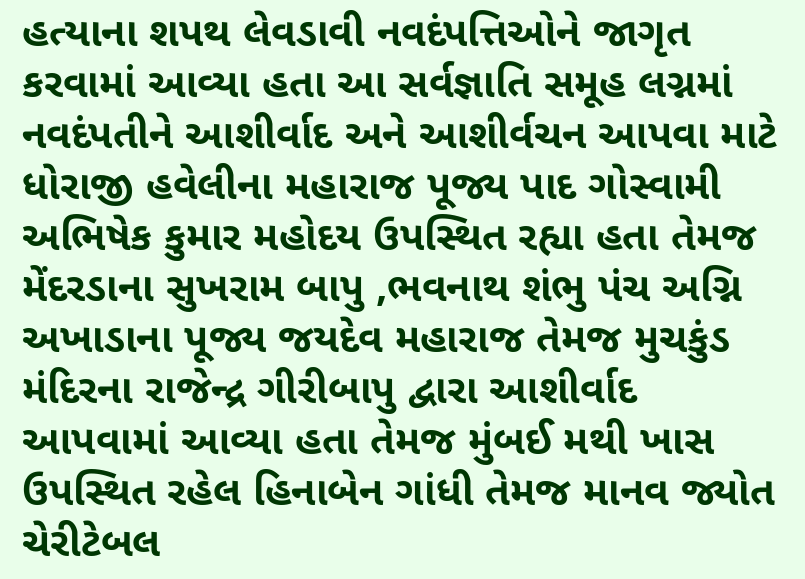હત્યાના શપથ લેવડાવી નવદંપત્તિઓને જાગૃત કરવામાં આવ્યા હતા આ સર્વજ્ઞાતિ સમૂહ લગ્નમાં નવદંપતીને આશીર્વાદ અને આશીર્વચન આપવા માટે ધોરાજી હવેલીના મહારાજ પૂજ્ય પાદ ગોસ્વામી અભિષેક કુમાર મહોદય ઉપસ્થિત રહ્યા હતા તેમજ મેંદરડાના સુખરામ બાપુ ,ભવનાથ શંભુ પંચ અગ્નિ અખાડાના પૂજ્ય જયદેવ મહારાજ તેમજ મુચકુંડ મંદિરના રાજેન્દ્ર ગીરીબાપુ દ્વારા આશીર્વાદ આપવામાં આવ્યા હતા તેમજ મુંબઈ મથી ખાસ ઉપસ્થિત રહેલ હિનાબેન ગાંધી તેમજ માનવ જ્યોત ચેરીટેબલ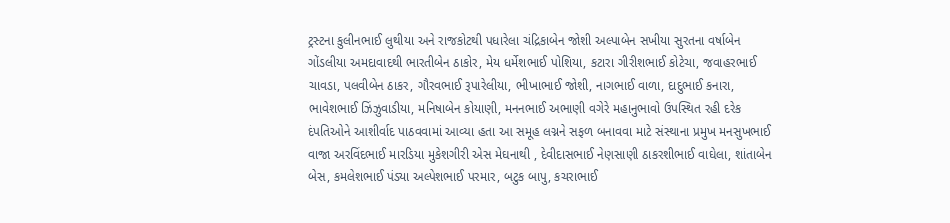ટ્રસ્ટના કુલીનભાઈ લુથીયા અને રાજકોટથી પધારેલા ચંદ્રિકાબેન જોશી અલ્પાબેન સખીયા સુરતના વર્ષાબેન ગોંડલીયા અમદાવાદથી ભારતીબેન ઠાકોર, મેય ધર્મેશભાઈ પોશિયા, કટારા ગીરીશભાઈ કોટેચા, જવાહરભાઈ ચાવડા, પલવીબેન ઠાકર, ગૌરવભાઈ રૂપારેલીયા, ભીખાભાઈ જોશી, નાગભાઈ વાળા, દાદુભાઈ કનારા, ભાવેશભાઈ ઝિંઝુવાડીયા, મનિષાબેન કોયાણી, મનનભાઈ અભાણી વગેરે મહાનુભાવો ઉપસ્થિત રહી દરેક દંપતિઓને આશીર્વાદ પાઠવવામાં આવ્યા હતા આ સમૂહ લગ્નને સફળ બનાવવા માટે સંસ્થાના પ્રમુખ મનસુખભાઈ વાજા અરવિંદભાઈ મારડિયા મુકેશગીરી એસ મેઘનાથી , દેવીદાસભાઈ નેણસાણી ઠાકરશીભાઈ વાઘેલા, શાંતાબેન બેસ, કમલેશભાઈ પંડ્યા અલ્પેશભાઈ પરમાર, બટુક બાપુ, કચરાભાઈ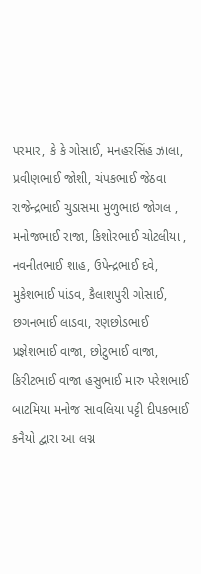પરમાર, કે કે ગોસાઈ, મનહરસિંહ ઝાલા, પ્રવીણભાઈ જોશી, ચંપકભાઈ જેઠવા રાજેન્દ્રભાઈ ચુડાસમા મુળુભાઇ જોગલ , મનોજભાઈ રાજા, કિશોરભાઈ ચોટલીયા , નવનીતભાઈ શાહ, ઉપેન્દ્રભાઈ દવે, મુકેશભાઈ પાંડવ, કૈલાશપુરી ગોસાઈ, છગનભાઈ લાડવા, રણછોડભાઈ પ્રજ્ઞેશભાઈ વાજા, છોટુભાઈ વાજા, કિરીટભાઈ વાજા હસુભાઈ મારુ પરેશભાઈ બાટમિયા મનોજ સાવલિયા પટ્ટી દીપકભાઈ કનૈયો દ્વારા આ લગ્ન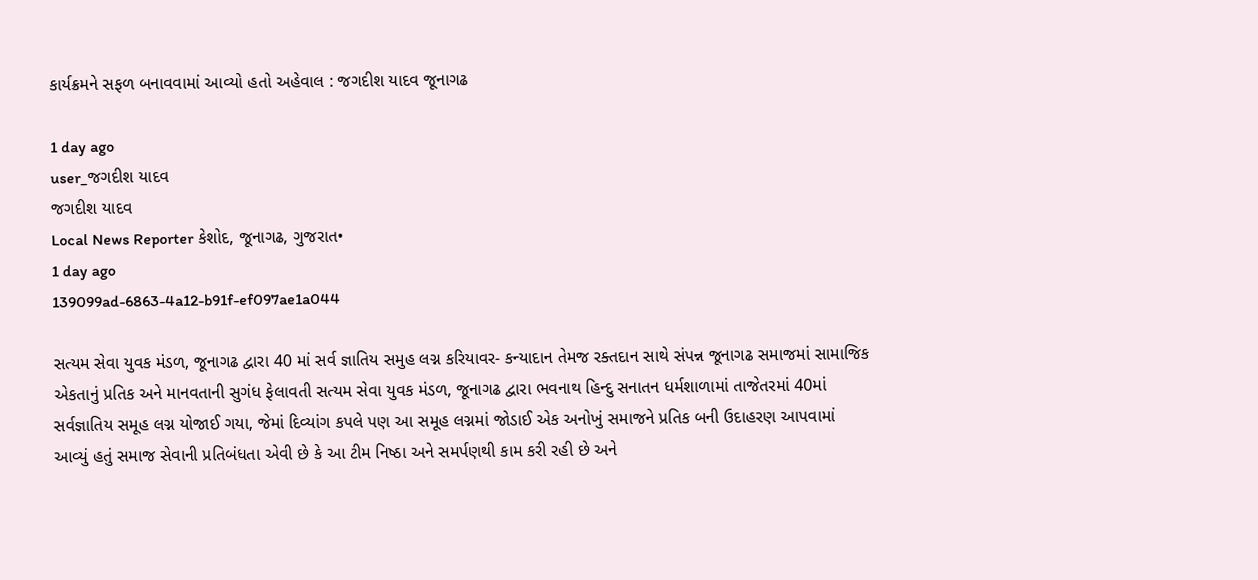કાર્યક્રમને સફળ બનાવવામાં આવ્યો હતો અહેવાલ : જગદીશ યાદવ જૂનાગઢ

1 day ago
user_જગદીશ યાદવ
જગદીશ યાદવ
Local News Reporter કેશોદ, જૂનાગઢ, ગુજરાત•
1 day ago
139099ad-6863-4a12-b91f-ef097ae1a044

સત્યમ સેવા યુવક મંડળ, જૂનાગઢ દ્વારા 40 માં સર્વ જ્ઞાતિય સમુહ લગ્ન કરિયાવર- કન્યાદાન તેમજ રક્તદાન સાથે સંપન્ન જૂનાગઢ સમાજમાં સામાજિક એકતાનું પ્રતિક અને માનવતાની સુગંધ ફેલાવતી સત્યમ સેવા યુવક મંડળ, જૂનાગઢ દ્વારા ભવનાથ હિન્દુ સનાતન ધર્મશાળામાં તાજેતરમાં 40માં સર્વજ્ઞાતિય સમૂહ લગ્ન યોજાઈ ગયા, જેમાં દિવ્યાંગ કપલે પણ આ સમૂહ લગ્નમાં જોડાઈ એક અનોખું સમાજને પ્રતિક બની ઉદાહરણ આપવામાં આવ્યું હતું સમાજ સેવાની પ્રતિબંધતા એવી છે કે આ ટીમ નિષ્ઠા અને સમર્પણથી કામ કરી રહી છે અને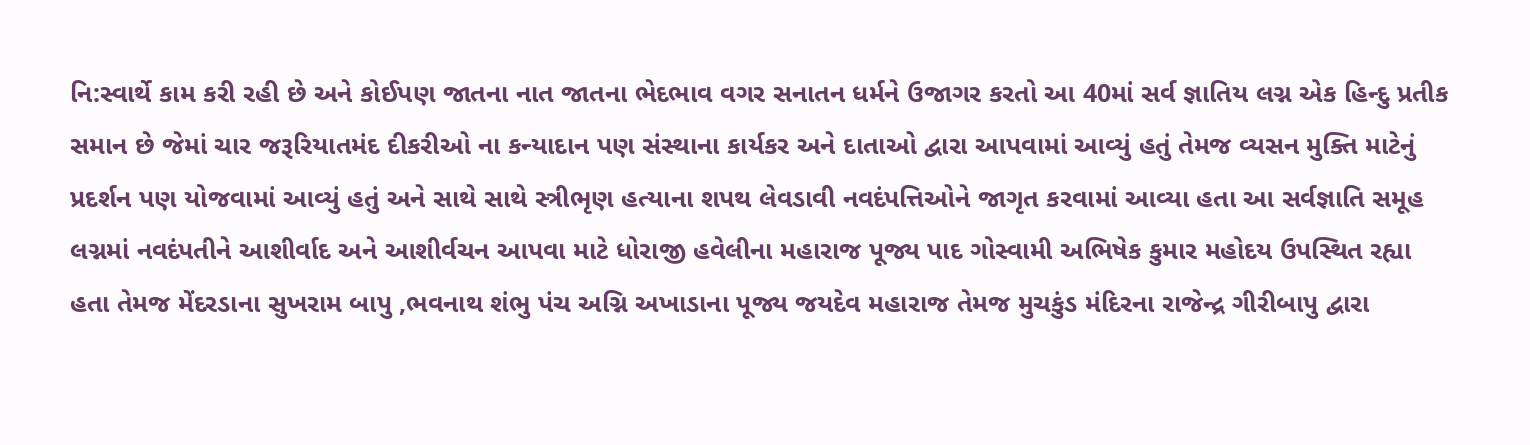નિ:સ્વાર્થે કામ કરી રહી છે અને કોઈપણ જાતના નાત જાતના ભેદભાવ વગર સનાતન ધર્મને ઉજાગર કરતો આ 40માં સર્વ જ્ઞાતિય લગ્ન એક હિન્દુ પ્રતીક સમાન છે જેમાં ચાર જરૂરિયાતમંદ દીકરીઓ ના કન્યાદાન પણ સંસ્થાના કાર્યકર અને દાતાઓ દ્વારા આપવામાં આવ્યું હતું તેમજ વ્યસન મુક્તિ માટેનું પ્રદર્શન પણ યોજવામાં આવ્યું હતું અને સાથે સાથે સ્ત્રીભૃણ હત્યાના શપથ લેવડાવી નવદંપત્તિઓને જાગૃત કરવામાં આવ્યા હતા આ સર્વજ્ઞાતિ સમૂહ લગ્નમાં નવદંપતીને આશીર્વાદ અને આશીર્વચન આપવા માટે ધોરાજી હવેલીના મહારાજ પૂજ્ય પાદ ગોસ્વામી અભિષેક કુમાર મહોદય ઉપસ્થિત રહ્યા હતા તેમજ મેંદરડાના સુખરામ બાપુ ,ભવનાથ શંભુ પંચ અગ્નિ અખાડાના પૂજ્ય જયદેવ મહારાજ તેમજ મુચકુંડ મંદિરના રાજેન્દ્ર ગીરીબાપુ દ્વારા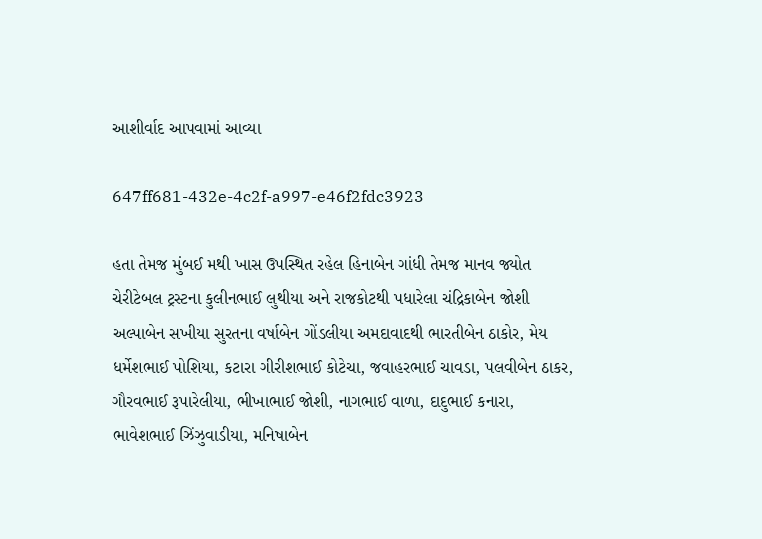આશીર્વાદ આપવામાં આવ્યા

647ff681-432e-4c2f-a997-e46f2fdc3923

હતા તેમજ મુંબઈ મથી ખાસ ઉપસ્થિત રહેલ હિનાબેન ગાંધી તેમજ માનવ જ્યોત ચેરીટેબલ ટ્રસ્ટના કુલીનભાઈ લુથીયા અને રાજકોટથી પધારેલા ચંદ્રિકાબેન જોશી અલ્પાબેન સખીયા સુરતના વર્ષાબેન ગોંડલીયા અમદાવાદથી ભારતીબેન ઠાકોર, મેય ધર્મેશભાઈ પોશિયા, કટારા ગીરીશભાઈ કોટેચા, જવાહરભાઈ ચાવડા, પલવીબેન ઠાકર, ગૌરવભાઈ રૂપારેલીયા, ભીખાભાઈ જોશી, નાગભાઈ વાળા, દાદુભાઈ કનારા, ભાવેશભાઈ ઝિંઝુવાડીયા, મનિષાબેન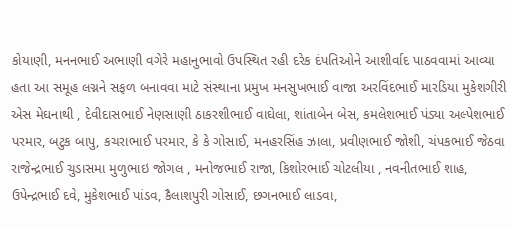કોયાણી, મનનભાઈ અભાણી વગેરે મહાનુભાવો ઉપસ્થિત રહી દરેક દંપતિઓને આશીર્વાદ પાઠવવામાં આવ્યા હતા આ સમૂહ લગ્નને સફળ બનાવવા માટે સંસ્થાના પ્રમુખ મનસુખભાઈ વાજા અરવિંદભાઈ મારડિયા મુકેશગીરી એસ મેઘનાથી , દેવીદાસભાઈ નેણસાણી ઠાકરશીભાઈ વાઘેલા, શાંતાબેન બેસ, કમલેશભાઈ પંડ્યા અલ્પેશભાઈ પરમાર, બટુક બાપુ, કચરાભાઈ પરમાર, કે કે ગોસાઈ, મનહરસિંહ ઝાલા, પ્રવીણભાઈ જોશી, ચંપકભાઈ જેઠવા રાજેન્દ્રભાઈ ચુડાસમા મુળુભાઇ જોગલ , મનોજભાઈ રાજા, કિશોરભાઈ ચોટલીયા , નવનીતભાઈ શાહ, ઉપેન્દ્રભાઈ દવે, મુકેશભાઈ પાંડવ, કૈલાશપુરી ગોસાઈ, છગનભાઈ લાડવા,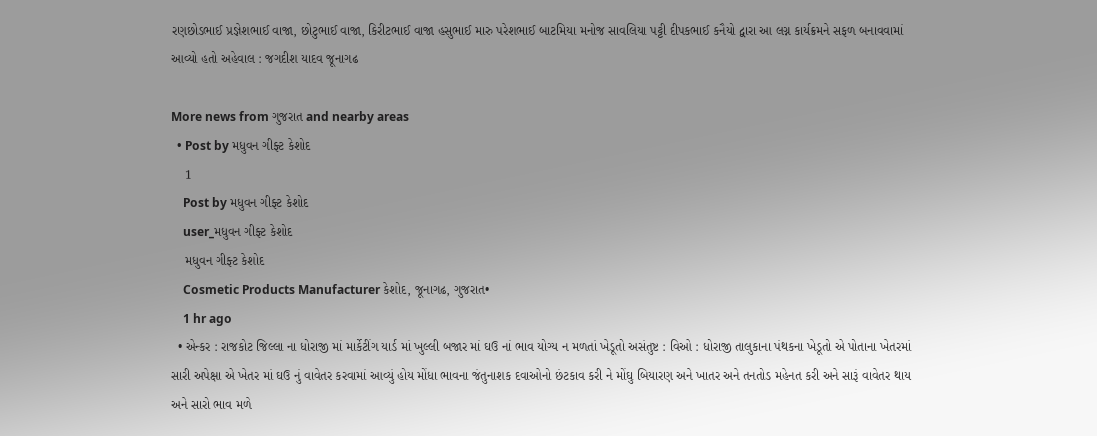રણછોડભાઈ પ્રજ્ઞેશભાઈ વાજા, છોટુભાઈ વાજા, કિરીટભાઈ વાજા હસુભાઈ મારુ પરેશભાઈ બાટમિયા મનોજ સાવલિયા પટ્ટી દીપકભાઈ કનૈયો દ્વારા આ લગ્ન કાર્યક્રમને સફળ બનાવવામાં આવ્યો હતો અહેવાલ : જગદીશ યાદવ જૂનાગઢ

More news from ગુજરાત and nearby areas
  • Post by મધુવન ગીફ્ટ કેશોદ
    1
    Post by મધુવન ગીફ્ટ કેશોદ
    user_મધુવન ગીફ્ટ કેશોદ
    મધુવન ગીફ્ટ કેશોદ
    Cosmetic Products Manufacturer કેશોદ, જૂનાગઢ, ગુજરાત•
    1 hr ago
  • એન્કર : રાજકોટ જિલ્લા ના ધોરાજી માં માર્કેટીંગ યાર્ડ માં ખુલ્લી બજાર માં ઘઉ નાં ભાવ યોગ્ય ન મળતાં ખેડૂતો અસંતુષ્ટ : વિઓ : ધોરાજી તાલુકાના પંથકના ખેડૂતો એ પોતાના ખેતરમાં સારી અપેક્ષા એ ખેતર માં ઘઉ નું વાવેતર કરવામાં આવ્યું હોય મોંધા ભાવના જંતુનાશક દવાઓનો છંટકાવ કરી ને મોંઘુ બિયારણ અને ખાતર અને તનતોડ મહેનત કરી અને સારૂં વાવેતર થાય અને સારો ભાવ મળે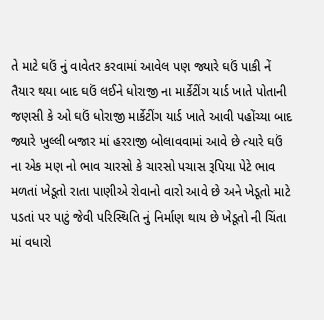તે માટે ઘઉં નું વાવેતર કરવામાં આવેલ પણ જ્યારે ઘઉં પાકી નેં તૈયાર થયા બાદ ઘઉં લઈને ધોરાજી ના માર્કેટીંગ યાર્ડ ખાતે પોતાની જણસી કે ઓ ઘઉં ધોરાજી માર્કેટીંગ યાર્ડ ખાતે આવી પહોંચ્યા બાદ જ્યારે ખુલ્લી બજાર માં હરરાજી બોલાવવામાં આવે છે ત્યારે ઘઉં ના એક મણ નો ભાવ ચારસો કે ચારસો પચાસ રૂપિયા પેટે ભાવ મળતાં ખેડૂતો રાતા પાણીએ રોવાનો વારો આવે છે અને ખેડૂતો માટે પડતાં પર પાટું જેવી પરિસ્થિતિ નું નિર્માણ થાય છે ખેડૂતો ની ચિંતા માં વધારો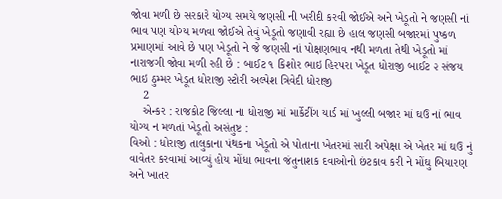જોવા મળી છે સરકારે યોગ્ય સમયે જણસી ની ખરીદી કરવી જોઈએ અને ખેડૂતો ને જણસી નાં ભાવ પણ યોગ્ય મળવા જોઈએ તેવું ખેડૂતો જણાવી રહ્યા છે હાલ જણસી બજારમાં પુષ્કળ પ્રમાણમાં આવે છે પણ ખેડૂતો ને જે જણસી નાં પોક્ષણભાવ નથી મળતા તેથી ખેડૂતો માં નારાજગી જોવા મળી રહી છે : બાઈટ ૧ કિશોર ભાઇ હિરપરા ખેડૂત ધોરાજી બાઈટ ૨ સંજય ભાઇ ઠુમ્મર ખેડૂત ધોરાજી સ્ટોરી અલ્પેશ ત્રિવેદી ધોરાજી
    2
    એન્કર : રાજકોટ જિલ્લા ના ધોરાજી માં માર્કેટીંગ યાર્ડ માં ખુલ્લી બજાર માં ઘઉ નાં ભાવ યોગ્ય ન મળતાં ખેડૂતો અસંતુષ્ટ :
વિઓ : ધોરાજી તાલુકાના પંથકના ખેડૂતો એ પોતાના ખેતરમાં સારી અપેક્ષા એ ખેતર માં ઘઉ નું વાવેતર કરવામાં આવ્યું હોય મોંધા ભાવના જંતુનાશક દવાઓનો છંટકાવ કરી ને મોંઘુ બિયારણ અને ખાતર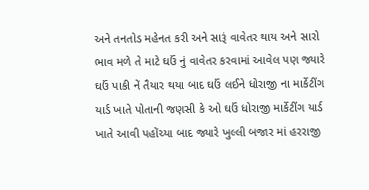અને તનતોડ મહેનત કરી અને સારૂં વાવેતર થાય અને સારો ભાવ મળે તે માટે ઘઉં નું વાવેતર કરવામાં આવેલ પણ જ્યારે ઘઉં પાકી નેં તૈયાર થયા બાદ ઘઉં લઈને ધોરાજી ના માર્કેટીંગ યાર્ડ ખાતે પોતાની જણસી કે ઓ ઘઉં ધોરાજી માર્કેટીંગ યાર્ડ ખાતે આવી પહોંચ્યા બાદ જ્યારે ખુલ્લી બજાર માં હરરાજી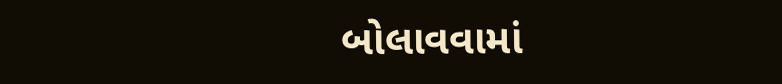બોલાવવામાં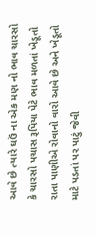આવે છે ત્યારે ઘઉં ના એક મણ નો ભાવ ચારસો કે ચારસો પચાસ રૂપિયા પેટે ભાવ મળતાં ખેડૂતો રાતા પાણીએ રોવાનો વારો આવે છે અને ખેડૂતો માટે પડતાં પર પાટું જેવી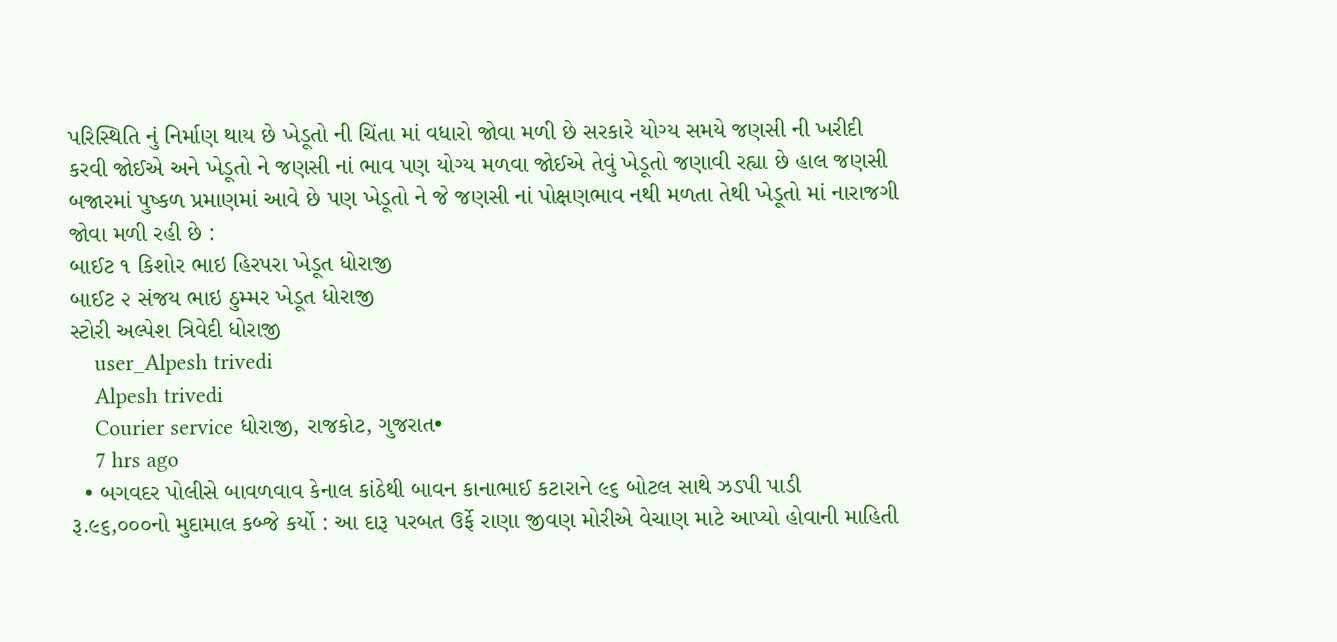પરિસ્થિતિ નું નિર્માણ થાય છે ખેડૂતો ની ચિંતા માં વધારો જોવા મળી છે સરકારે યોગ્ય સમયે જણસી ની ખરીદી કરવી જોઈએ અને ખેડૂતો ને જણસી નાં ભાવ પણ યોગ્ય મળવા જોઈએ તેવું ખેડૂતો જણાવી રહ્યા છે હાલ જણસી બજારમાં પુષ્કળ પ્રમાણમાં આવે છે પણ ખેડૂતો ને જે જણસી નાં પોક્ષણભાવ નથી મળતા તેથી ખેડૂતો માં નારાજગી જોવા મળી રહી છે :
બાઈટ ૧ કિશોર ભાઇ હિરપરા ખેડૂત ધોરાજી
બાઈટ ૨ સંજય ભાઇ ઠુમ્મર ખેડૂત ધોરાજી
સ્ટોરી અલ્પેશ ત્રિવેદી ધોરાજી
    user_Alpesh trivedi
    Alpesh trivedi
    Courier service ધોરાજી, રાજકોટ, ગુજરાત•
    7 hrs ago
  • બગવદર પોલીસે બાવળવાવ કેનાલ કાંઠેથી બાવન કાનાભાઈ કટારાને ૯૬ બોટલ સાથે ઝડપી પાડી રૂ.૯૬,૦૦૦નો મુદામાલ કબ્જે કર્યો : આ દારૂ પરબત ઉર્ફે રાણા જીવણ મોરીએ વેચાણ માટે આપ્યો હોવાની માહિતી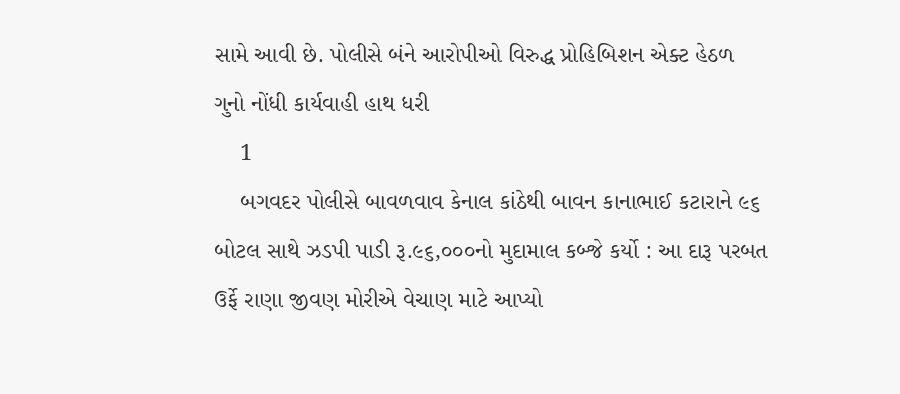સામે આવી છે. પોલીસે બંને આરોપીઓ વિરુદ્ધ પ્રોહિબિશન એક્ટ હેઠળ ગુનો નોંધી કાર્યવાહી હાથ ધરી
    1
    બગવદર પોલીસે બાવળવાવ કેનાલ કાંઠેથી બાવન કાનાભાઈ કટારાને ૯૬ બોટલ સાથે ઝડપી પાડી રૂ.૯૬,૦૦૦નો મુદામાલ કબ્જે કર્યો : આ દારૂ પરબત ઉર્ફે રાણા જીવણ મોરીએ વેચાણ માટે આપ્યો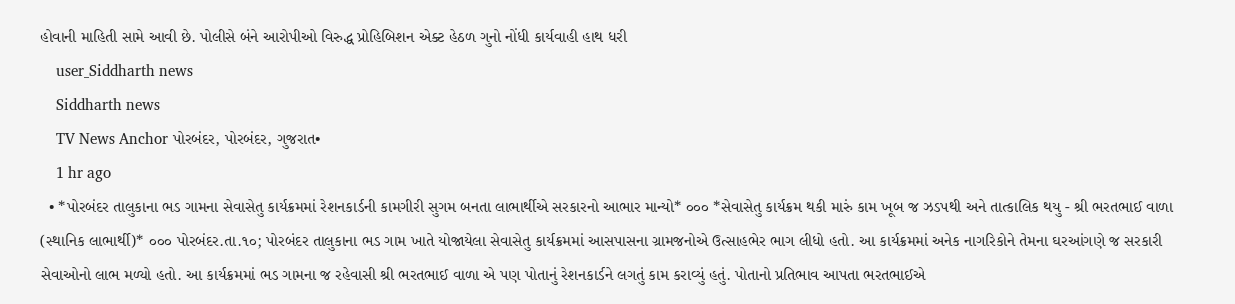હોવાની માહિતી સામે આવી છે. પોલીસે બંને આરોપીઓ વિરુદ્ધ પ્રોહિબિશન એક્ટ હેઠળ ગુનો નોંધી કાર્યવાહી હાથ ધરી
    user_Siddharth news
    Siddharth news
    TV News Anchor પોરબંદર, પોરબંદર, ગુજરાત•
    1 hr ago
  • *પોરબંદર તાલુકાના ભડ ગામના સેવાસેતુ કાર્યક્રમમાં રેશનકાર્ડની કામગીરી સુગમ બનતા લાભાર્થીએ સરકારનો આભાર માન્યો* ૦૦૦ *સેવાસેતુ કાર્યક્રમ થકી મારું કામ ખૂબ જ ઝડપથી અને તાત્કાલિક થયુ - શ્રી ભરતભાઈ વાળા (સ્થાનિક લાભાર્થી)* ૦૦૦ પોરબંદર.તા.૧૦; પોરબંદર તાલુકાના ભડ ગામ ખાતે યોજાયેલા સેવાસેતુ કાર્યક્રમમાં આસપાસના ગ્રામજનોએ ઉત્સાહભેર ભાગ લીધો હતો. આ કાર્યક્રમમાં અનેક નાગરિકોને તેમના ઘરઆંગણે જ સરકારી સેવાઓનો લાભ મળ્યો હતો. આ કાર્યક્રમમાં ભડ ગામના જ રહેવાસી શ્રી ભરતભાઈ વાળા એ પણ પોતાનું રેશનકાર્ડને લગતું કામ કરાવ્યું હતું. પોતાનો પ્રતિભાવ આપતા ભરતભાઈએ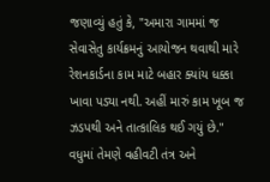જણાવ્યું હતું કે, "અમારા ગામમાં જ સેવાસેતુ કાર્યક્રમનું આયોજન થવાથી મારે રેશનકાર્ડના કામ માટે બહાર ક્યાંય ધક્કા ખાવા પડ્યા નથી. અહીં મારું કામ ખૂબ જ ઝડપથી અને તાત્કાલિક થઈ ગયું છે." વધુમાં તેમણે વહીવટી તંત્ર અને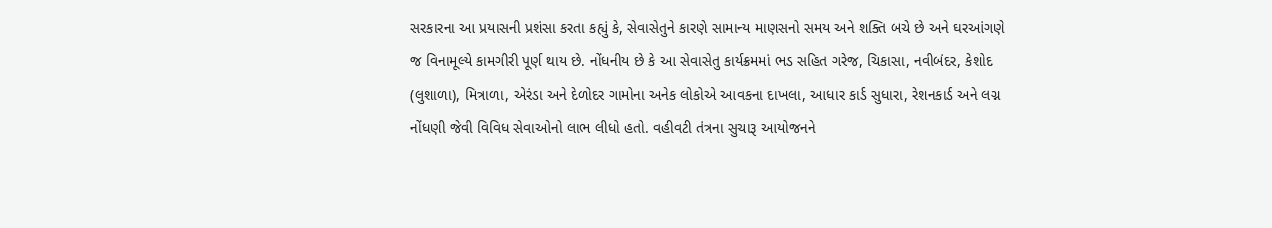સરકારના આ પ્રયાસની પ્રશંસા કરતા કહ્યું કે, સેવાસેતુને કારણે સામાન્ય માણસનો સમય અને શક્તિ બચે છે અને ઘરઆંગણે જ વિનામૂલ્યે કામગીરી પૂર્ણ થાય છે. નોંધનીય છે કે આ સેવાસેતુ કાર્યક્રમમાં ભડ સહિત ગરેજ, ચિકાસા, નવીબંદર, કેશોદ (લુશાળા), મિત્રાળા, એરંડા અને દેળોદર ગામોના અનેક લોકોએ આવકના દાખલા, આધાર કાર્ડ સુધારા, રેશનકાર્ડ અને લગ્ન નોંધણી જેવી વિવિધ સેવાઓનો લાભ લીધો હતો. વહીવટી તંત્રના સુચારૂ આયોજનને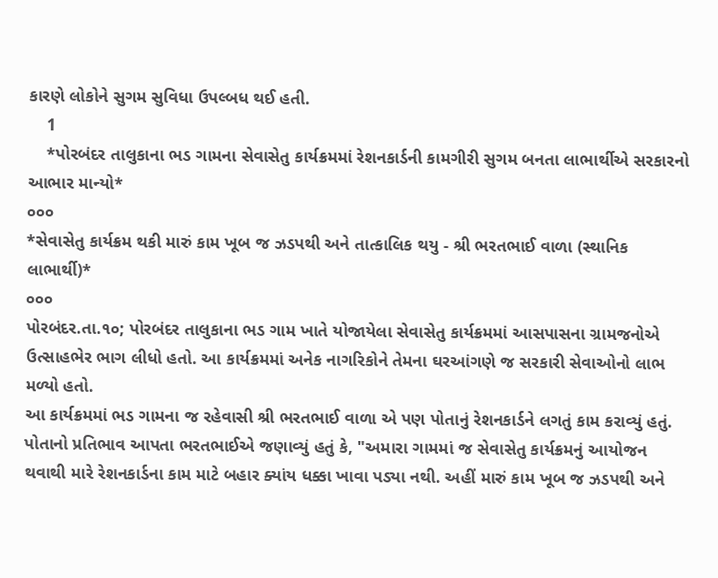કારણે લોકોને સુગમ સુવિધા ઉપલ્બધ થઈ હતી.
    1
    *પોરબંદર તાલુકાના ભડ ગામના સેવાસેતુ કાર્યક્રમમાં રેશનકાર્ડની કામગીરી સુગમ બનતા લાભાર્થીએ સરકારનો આભાર માન્યો*
૦૦૦
*સેવાસેતુ કાર્યક્રમ થકી મારું કામ ખૂબ જ ઝડપથી અને તાત્કાલિક થયુ - શ્રી ભરતભાઈ વાળા (સ્થાનિક લાભાર્થી)*
૦૦૦
પોરબંદર.તા.૧૦; પોરબંદર તાલુકાના ભડ ગામ ખાતે યોજાયેલા સેવાસેતુ કાર્યક્રમમાં આસપાસના ગ્રામજનોએ ઉત્સાહભેર ભાગ લીધો હતો. આ કાર્યક્રમમાં અનેક નાગરિકોને તેમના ઘરઆંગણે જ સરકારી સેવાઓનો લાભ મળ્યો હતો.
આ કાર્યક્રમમાં ભડ ગામના જ રહેવાસી શ્રી ભરતભાઈ વાળા એ પણ પોતાનું રેશનકાર્ડને લગતું કામ કરાવ્યું હતું. પોતાનો પ્રતિભાવ આપતા ભરતભાઈએ જણાવ્યું હતું કે, "અમારા ગામમાં જ સેવાસેતુ કાર્યક્રમનું આયોજન થવાથી મારે રેશનકાર્ડના કામ માટે બહાર ક્યાંય ધક્કા ખાવા પડ્યા નથી. અહીં મારું કામ ખૂબ જ ઝડપથી અને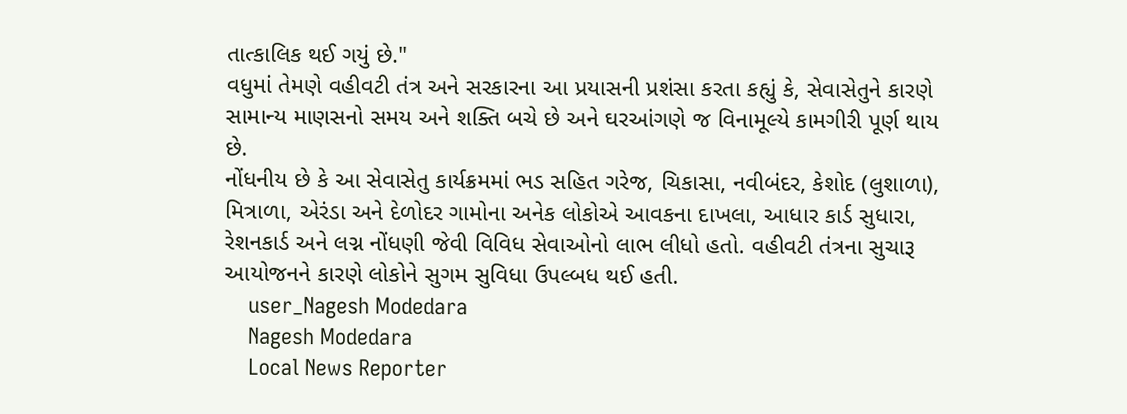તાત્કાલિક થઈ ગયું છે."
વધુમાં તેમણે વહીવટી તંત્ર અને સરકારના આ પ્રયાસની પ્રશંસા કરતા કહ્યું કે, સેવાસેતુને કારણે સામાન્ય માણસનો સમય અને શક્તિ બચે છે અને ઘરઆંગણે જ વિનામૂલ્યે કામગીરી પૂર્ણ થાય છે.
નોંધનીય છે કે આ સેવાસેતુ કાર્યક્રમમાં ભડ સહિત ગરેજ, ચિકાસા, નવીબંદર, કેશોદ (લુશાળા), મિત્રાળા, એરંડા અને દેળોદર ગામોના અનેક લોકોએ આવકના દાખલા, આધાર કાર્ડ સુધારા, રેશનકાર્ડ અને લગ્ન નોંધણી જેવી વિવિધ સેવાઓનો લાભ લીધો હતો. વહીવટી તંત્રના સુચારૂ આયોજનને કારણે લોકોને સુગમ સુવિધા ઉપલ્બધ થઈ હતી.
    user_Nagesh Modedara
    Nagesh Modedara
    Local News Reporter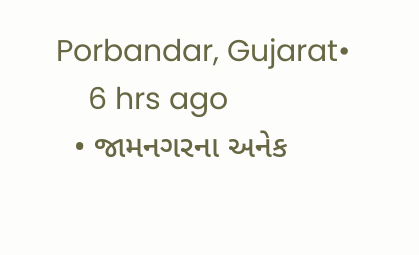Porbandar, Gujarat•
    6 hrs ago
  • જામનગરના અનેક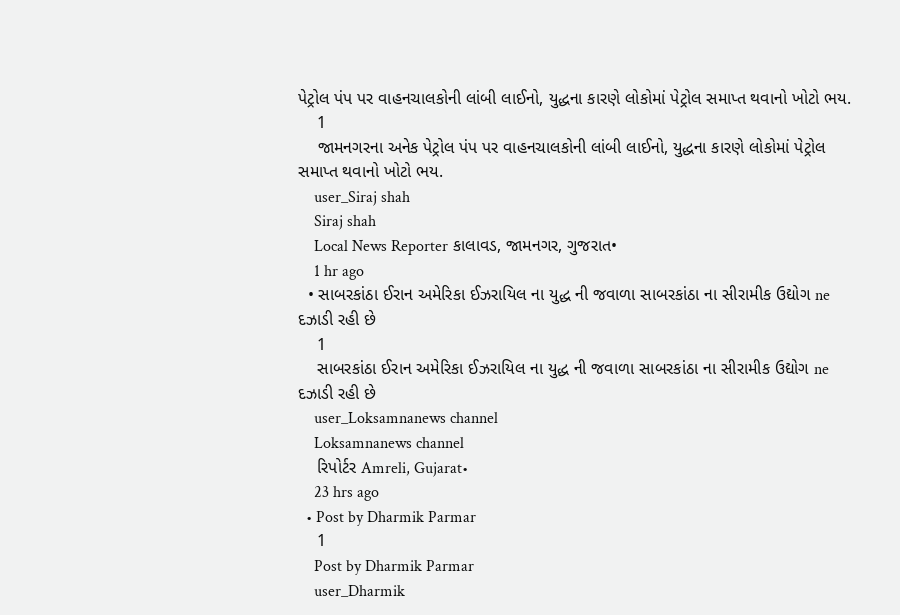પેટ્રોલ પંપ પર વાહનચાલકોની લાંબી લાઈનો, યુદ્ધના કારણે લોકોમાં પેટ્રોલ સમાપ્ત થવાનો ખોટો ભય.
    1
    જામનગરના અનેક પેટ્રોલ પંપ પર વાહનચાલકોની લાંબી લાઈનો, યુદ્ધના કારણે લોકોમાં પેટ્રોલ સમાપ્ત થવાનો ખોટો ભય.
    user_Siraj shah
    Siraj shah
    Local News Reporter કાલાવડ, જામનગર, ગુજરાત•
    1 hr ago
  • સાબરકાંઠા ઈરાન અમેરિકા ઈઝરાયિલ ના યુદ્ધ ની જવાળા સાબરકાંઠા ના સીરામીક ઉદ્યોગ ne દઝાડી રહી છે
    1
    સાબરકાંઠા ઈરાન અમેરિકા ઈઝરાયિલ ના યુદ્ધ ની જવાળા સાબરકાંઠા ના સીરામીક ઉદ્યોગ ne દઝાડી રહી છે
    user_Loksamnanews channel
    Loksamnanews channel
    રિપોર્ટર Amreli, Gujarat•
    23 hrs ago
  • Post by Dharmik Parmar
    1
    Post by Dharmik Parmar
    user_Dharmik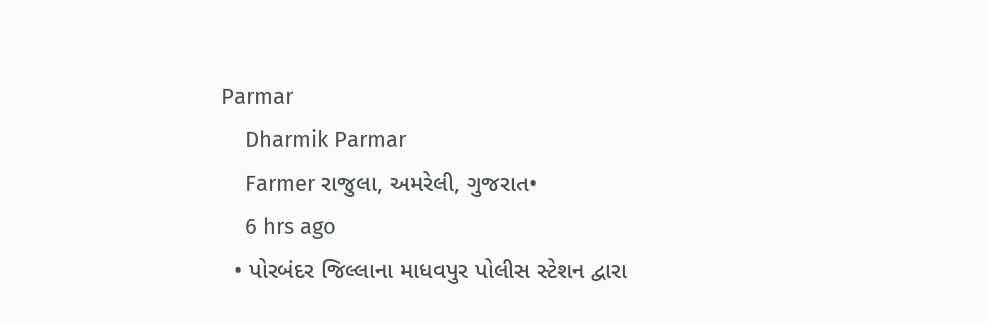Parmar
    Dharmik Parmar
    Farmer રાજુલા, અમરેલી, ગુજરાત•
    6 hrs ago
  • પોરબંદર જિલ્લાના માધવપુર પોલીસ સ્ટેશન દ્વારા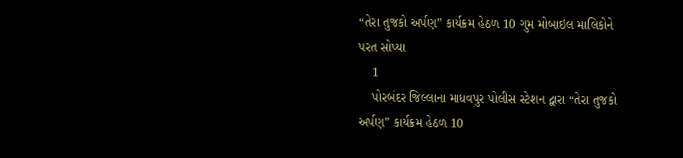“તેરા તુજકો અર્પણ” કાર્યક્રમ હેઠળ 10 ગુમ મોબાઇલ માલિકોને પરત સોપ્યા
    1
    પોરબંદર જિલ્લાના માધવપુર પોલીસ સ્ટેશન દ્વારા “તેરા તુજકો અર્પણ” કાર્યક્રમ હેઠળ 10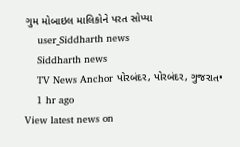ગુમ મોબાઇલ માલિકોને પરત સોપ્યા
    user_Siddharth news
    Siddharth news
    TV News Anchor પોરબંદર, પોરબંદર, ગુજરાત•
    1 hr ago
View latest news on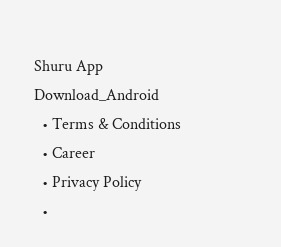Shuru App
Download_Android
  • Terms & Conditions
  • Career
  • Privacy Policy
  •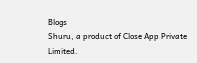Blogs
Shuru, a product of Close App Private Limited.